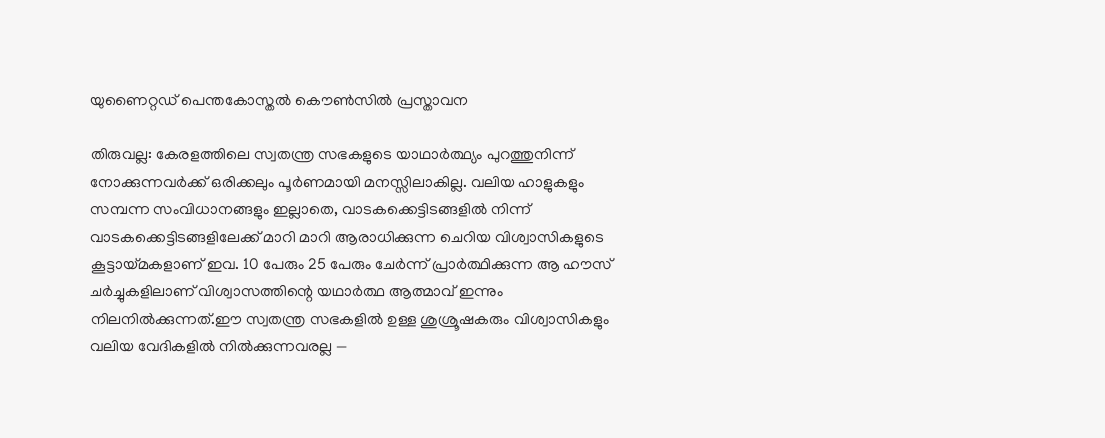യുണൈറ്റഡ് പെന്തകോസ്തൽ കൌൺസിൽ പ്രസ്താവന

തിരുവല്ല: കേരളത്തിലെ സ്വതന്ത്ര സഭകളുടെ യാഥാർത്ഥ്യം പുറത്തുനിന്ന് നോക്കുന്നവർക്ക് ഒരിക്കലും പൂർണമായി മനസ്സിലാകില്ല. വലിയ ഹാളുകളും സമ്പന്ന സംവിധാനങ്ങളും ഇല്ലാതെ, വാടകക്കെട്ടിടങ്ങളിൽ നിന്ന് വാടകക്കെട്ടിടങ്ങളിലേക്ക് മാറി മാറി ആരാധിക്കുന്ന ചെറിയ വിശ്വാസികളുടെ കൂട്ടായ്മകളാണ് ഇവ. 10 പേരും 25 പേരും ചേർന്ന് പ്രാർത്ഥിക്കുന്ന ആ ഹൗസ് ചർച്ചുകളിലാണ് വിശ്വാസത്തിന്റെ യഥാർത്ഥ ആത്മാവ് ഇന്നും നിലനിൽക്കുന്നത്.ഈ സ്വതന്ത്ര സഭകളിൽ ഉള്ള ശുശ്രൂഷകരും വിശ്വാസികളും വലിയ വേദികളിൽ നിൽക്കുന്നവരല്ല —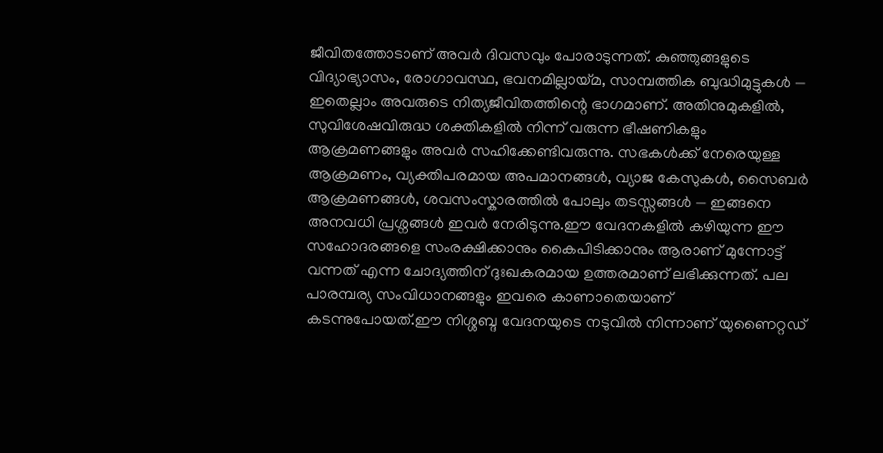ജീവിതത്തോടാണ് അവർ ദിവസവും പോരാടുന്നത്. കുഞ്ഞുങ്ങളുടെ വിദ്യാഭ്യാസം, രോഗാവസ്ഥ, ഭവനമില്ലായ്മ, സാമ്പത്തിക ബുദ്ധിമുട്ടുകൾ — ഇതെല്ലാം അവരുടെ നിത്യജീവിതത്തിന്റെ ഭാഗമാണ്. അതിനുമുകളിൽ, സുവിശേഷവിരുദ്ധ ശക്തികളിൽ നിന്ന് വരുന്ന ഭീഷണികളും ആക്രമണങ്ങളും അവർ സഹിക്കേണ്ടിവരുന്നു. സഭകൾക്ക് നേരെയുള്ള ആക്രമണം, വ്യക്തിപരമായ അപമാനങ്ങൾ, വ്യാജ കേസുകൾ, സൈബർ ആക്രമണങ്ങൾ, ശവസംസ്കാരത്തിൽ പോലും തടസ്സങ്ങൾ — ഇങ്ങനെ അനവധി പ്രശ്നങ്ങൾ ഇവർ നേരിടുന്നു.ഈ വേദനകളിൽ കഴിയുന്ന ഈ സഹോദരങ്ങളെ സംരക്ഷിക്കാനും കൈപിടിക്കാനും ആരാണ് മുന്നോട്ട് വന്നത് എന്ന ചോദ്യത്തിന് ദുഃഖകരമായ ഉത്തരമാണ് ലഭിക്കുന്നത്. പല പാരമ്പര്യ സംവിധാനങ്ങളും ഇവരെ കാണാതെയാണ് കടന്നുപോയത്.ഈ നിശ്ശബ്ദ വേദനയുടെ നടുവിൽ നിന്നാണ് യുണൈറ്റഡ്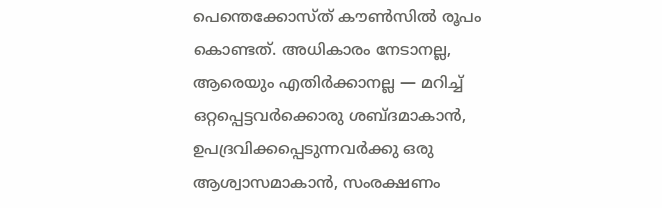പെന്തെക്കോസ്ത് കൗൺസിൽ രൂപം കൊണ്ടത്. അധികാരം നേടാനല്ല, ആരെയും എതിർക്കാനല്ല — മറിച്ച് ഒറ്റപ്പെട്ടവർക്കൊരു ശബ്ദമാകാൻ, ഉപദ്രവിക്കപ്പെടുന്നവർക്കു ഒരു ആശ്വാസമാകാൻ, സംരക്ഷണം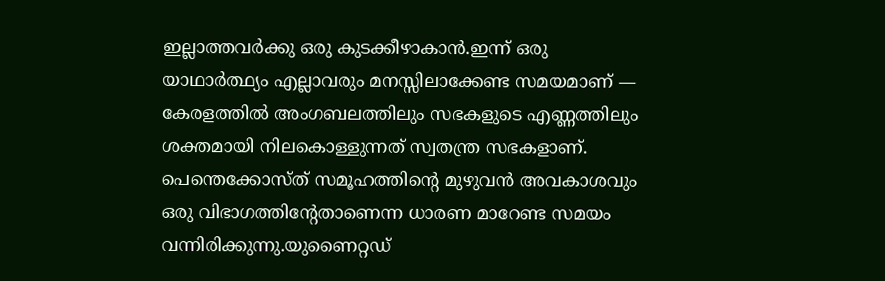ഇല്ലാത്തവർക്കു ഒരു കുടക്കീഴാകാൻ.ഇന്ന് ഒരു യാഥാർത്ഥ്യം എല്ലാവരും മനസ്സിലാക്കേണ്ട സമയമാണ് — കേരളത്തിൽ അംഗബലത്തിലും സഭകളുടെ എണ്ണത്തിലും ശക്തമായി നിലകൊള്ളുന്നത് സ്വതന്ത്ര സഭകളാണ്. പെന്തെക്കോസ്ത് സമൂഹത്തിന്റെ മുഴുവൻ അവകാശവും ഒരു വിഭാഗത്തിന്റേതാണെന്ന ധാരണ മാറേണ്ട സമയം വന്നിരിക്കുന്നു.യുണൈറ്റഡ്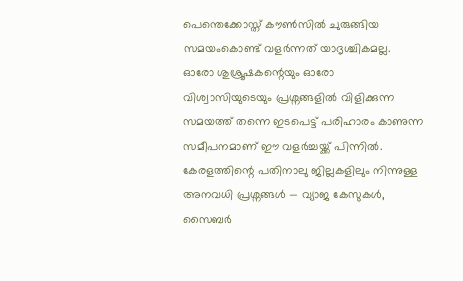പെന്തെക്കോസ്ത് കൗൺസിൽ ചുരുങ്ങിയ സമയംകൊണ്ട് വളർന്നത് യാദൃശ്ചികമല്ല. ഓരോ ശുശ്രൂഷകന്റെയും ഓരോ വിശ്വാസിയുടെയും പ്രശ്നങ്ങളിൽ വിളിക്കുന്ന സമയത്ത് തന്നെ ഇടപെട്ട് പരിഹാരം കാണുന്ന സമീപനമാണ് ഈ വളർച്ചയ്ക്ക് പിന്നിൽ. കേരളത്തിന്റെ പതിനാലു ജില്ലകളിലും നിന്നുള്ള അനവധി പ്രശ്നങ്ങൾ — വ്യാജ കേസുകൾ, സൈബർ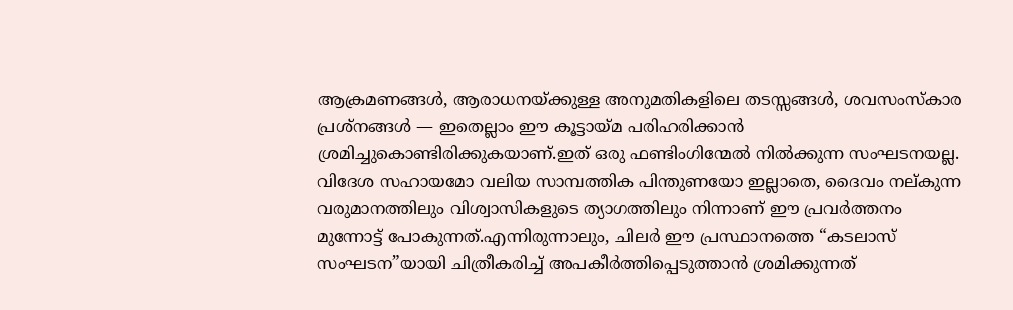ആക്രമണങ്ങൾ, ആരാധനയ്ക്കുള്ള അനുമതികളിലെ തടസ്സങ്ങൾ, ശവസംസ്കാര പ്രശ്നങ്ങൾ — ഇതെല്ലാം ഈ കൂട്ടായ്മ പരിഹരിക്കാൻ ശ്രമിച്ചുകൊണ്ടിരിക്കുകയാണ്.ഇത് ഒരു ഫണ്ടിംഗിന്മേൽ നിൽക്കുന്ന സംഘടനയല്ല. വിദേശ സഹായമോ വലിയ സാമ്പത്തിക പിന്തുണയോ ഇല്ലാതെ, ദൈവം നല്കുന്ന വരുമാനത്തിലും വിശ്വാസികളുടെ ത്യാഗത്തിലും നിന്നാണ് ഈ പ്രവർത്തനം മുന്നോട്ട് പോകുന്നത്.എന്നിരുന്നാലും, ചിലർ ഈ പ്രസ്ഥാനത്തെ “കടലാസ് സംഘടന”യായി ചിത്രീകരിച്ച് അപകീർത്തിപ്പെടുത്താൻ ശ്രമിക്കുന്നത്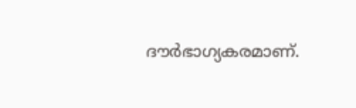ദൗർഭാഗ്യകരമാണ്.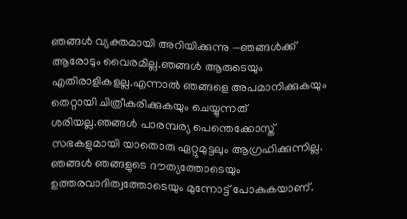ഞങ്ങൾ വ്യക്തമായി അറിയിക്കുന്നു —ഞങ്ങൾക്ക് ആരോടും വൈരമില്ല.ഞങ്ങൾ ആരുടെയും എതിരാളികളല്ല.എന്നാൽ ഞങ്ങളെ അപമാനിക്കുകയും തെറ്റായി ചിത്രീകരിക്കുകയും ചെയ്യുന്നത് ശരിയല്ല.ഞങ്ങൾ പാരമ്പര്യ പെന്തെക്കോസ്ത് സഭകളുമായി യാതൊരു ഏറ്റുമുട്ടലും ആഗ്രഹിക്കുന്നില്ല. ഞങ്ങൾ ഞങ്ങളുടെ ദൗത്യത്തോടെയും ഉത്തരവാദിത്വത്തോടെയും മുന്നോട്ട് പോകുകയാണ്.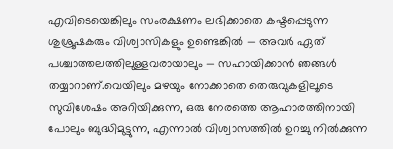എവിടെയെങ്കിലും സംരക്ഷണം ലഭിക്കാതെ കഷ്ടപ്പെടുന്ന ശുശ്രൂഷകരും വിശ്വാസികളും ഉണ്ടെങ്കിൽ — അവർ ഏത് പശ്ചാത്തലത്തിലുള്ളവരായാലും — സഹായിക്കാൻ ഞങ്ങൾ തയ്യാറാണ്.വെയിലും മഴയും നോക്കാതെ തെരുവുകളിലൂടെ സുവിശേഷം അറിയിക്കുന്ന, ഒരു നേരത്തെ ആഹാരത്തിനായി പോലും ബുദ്ധിമുട്ടുന്ന, എന്നാൽ വിശ്വാസത്തിൽ ഉറച്ചു നിൽക്കുന്ന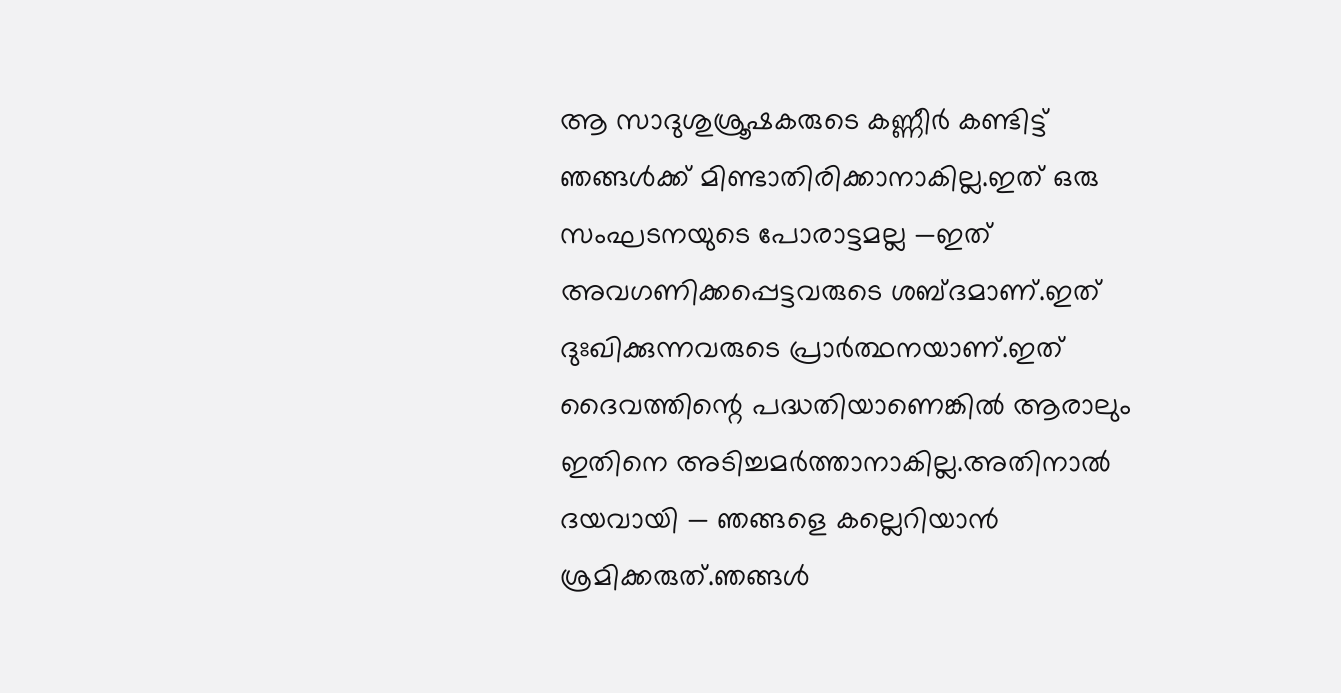ആ സാദുശുശ്രൂഷകരുടെ കണ്ണീർ കണ്ടിട്ട് ഞങ്ങൾക്ക് മിണ്ടാതിരിക്കാനാകില്ല.ഇത് ഒരു സംഘടനയുടെ പോരാട്ടമല്ല —ഇത് അവഗണിക്കപ്പെട്ടവരുടെ ശബ്ദമാണ്.ഇത് ദുഃഖിക്കുന്നവരുടെ പ്രാർത്ഥനയാണ്.ഇത് ദൈവത്തിന്റെ പദ്ധതിയാണെങ്കിൽ ആരാലും ഇതിനെ അടിച്ചമർത്താനാകില്ല.അതിനാൽ ദയവായി — ഞങ്ങളെ കല്ലെറിയാൻ ശ്രമിക്കരുത്.ഞങ്ങൾ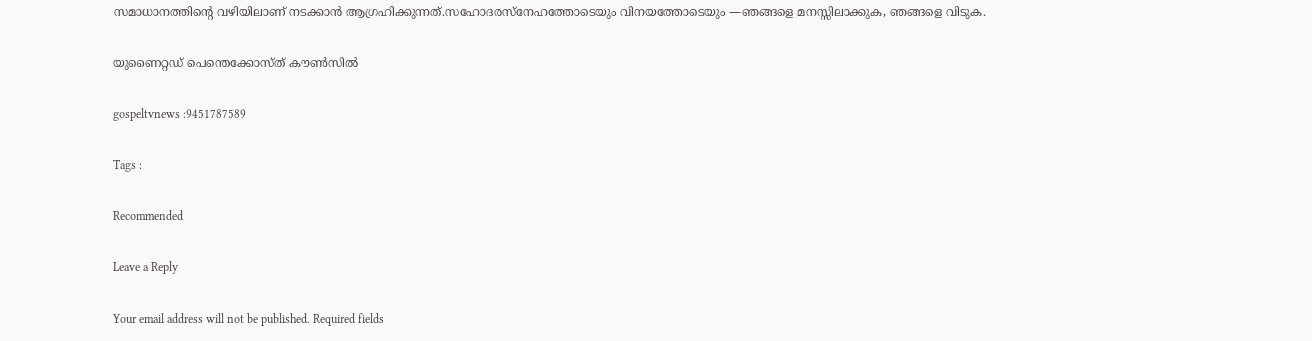സമാധാനത്തിന്റെ വഴിയിലാണ് നടക്കാൻ ആഗ്രഹിക്കുന്നത്.സഹോദരസ്നേഹത്തോടെയും വിനയത്തോടെയും —ഞങ്ങളെ മനസ്സിലാക്കുക, ഞങ്ങളെ വിടുക.

യുണൈറ്റഡ് പെന്തെക്കോസ്ത് കൗൺസിൽ

gospeltvnews :9451787589

Tags :

Recommended

Leave a Reply

Your email address will not be published. Required fields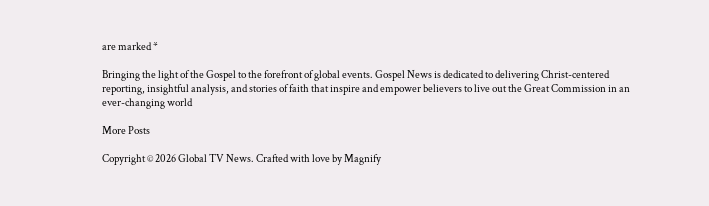are marked *

Bringing the light of the Gospel to the forefront of global events. Gospel News is dedicated to delivering Christ-centered reporting, insightful analysis, and stories of faith that inspire and empower believers to live out the Great Commission in an ever-changing world

More Posts

Copyright © 2026 Global TV News. Crafted with love by Magnify